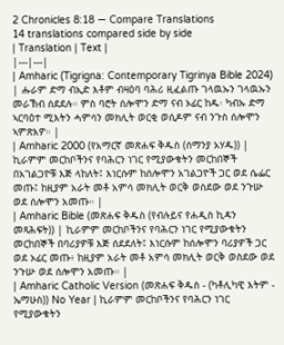2 Chronicles 8:18 — Compare Translations
14 translations compared side by side
| Translation | Text |
|---|---|
| Amharic (Tigrigna: Contemporary Tigrinya Bible 2024) | ሑራም ድማ ብኢድ እቶም ብዛዕባ ባሕሪ ዚፈልጡ ገላዉኡን ገላዉኡን መራኽብ ሰደደሉ። ምስ ባሮት ሰሎሞን ድማ ናብ ኦፊር ከዱ፡ ካብኡ ድማ ኣርባዕተ ሚእትን ሓምሳን መክሊት ወርቂ ወሲዶም ናብ ንጉስ ሰሎሞን ኣምጽእዎ። |
| Amharic 2000 (የአማርኛ መጽሐፍ ቅዱስ (ሰማንያ አሃዱ)) | ኪራምም መርከቦችንና የባሕርን ነገር የሚያውቁትን መርከበኞች በአገልጋዮቹ እጅ ላከለት፤ እነርሱም ከሰሎሞን አገልጋዮች ጋር ወደ ሴፌር መጡ፤ ከዚያም አራት መቶ አምሳ መክሊት ወርቅ ወስደው ወደ ንጉሡ ወደ ሰሎሞን አመጡ። |
| Amharic Bible (መጽሐፍ ቅዱስ (የብሉይና የሐዲስ ኪዳን መጻሕፍት)) | ኪራምም መርከቦችንና የባሕርን ነገር የሚያውቁትን መርከበኞች በባሪያዎቹ እጅ ሰደደለት፤ እነርሱም ከሰሎሞን ባሪያዎች ጋር ወደ ኦፊር መጡ፥ ከዚያም አራት መቶ አምሳ መክሊት ወርቅ ወስደው ወደ ንጉሡ ወደ ሰሎሞን አመጡ። |
| Amharic Catholic Version (መጽሐፍ ቅዱስ - (ካቶሊካዊ እትም - ኤማሁስ)) No Year | ኪራምም መርከቦችንና የባሕርን ነገር የሚያውቁትን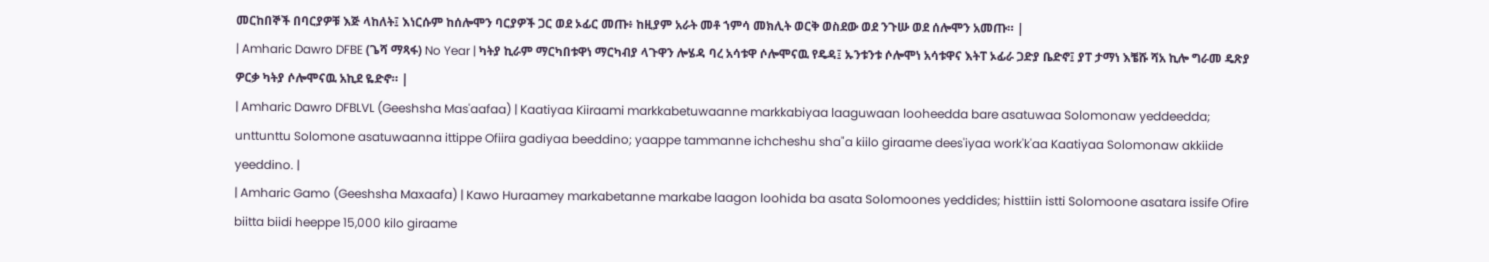መርከበኞች በባርያዎቹ እጅ ላከለት፤ እነርሱም ከሰሎሞን ባርያዎች ጋር ወደ ኦፊር መጡ፥ ከዚያም አራት መቶ ኀምሳ መክሊት ወርቅ ወስደው ወደ ንጉሡ ወደ ሰሎሞን አመጡ። |
| Amharic Dawro DFBE (ጌሻ ማጻፋ) No Year | ካትያ ኪራም ማርካበቱዋነ ማርካብያ ላጉዋን ሎሄዳ ባረ አሳቱዋ ሶሎሞናዉ የዴዳ፤ ኡንቱንቱ ሶሎሞነ አሳቱዋና እትፐ ኦፊራ ጋድያ ቤድኖ፤ ያፐ ታማነ እቼሹ ሻአ ኪሎ ግራመ ዴጽያ ዎርቃ ካትያ ሶሎሞናዉ አኪደ ዬድኖ። |
| Amharic Dawro DFBLVL (Geeshsha Mas'aafaa) | Kaatiyaa Kiiraami markkabetuwaanne markkabiyaa laaguwaan looheedda bare asatuwaa Solomonaw yeddeedda; unttunttu Solomone asatuwaanna ittippe Ofiira gadiyaa beeddino; yaappe tammanne ichcheshu sha"a kiilo giraame dees'iyaa work'k'aa Kaatiyaa Solomonaw akkiide yeeddino. |
| Amharic Gamo (Geeshsha Maxaafa) | Kawo Huraamey markabetanne markabe laagon loohida ba asata Solomoones yeddides; histtiin istti Solomoone asatara issife Ofire biitta biidi heeppe 15,000 kilo giraame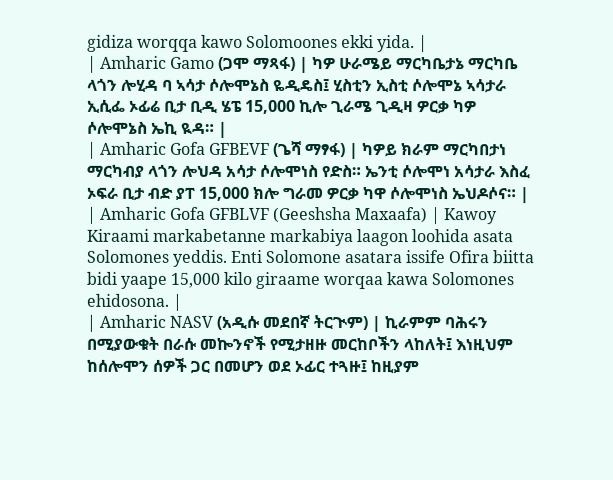gidiza worqqa kawo Solomoones ekki yida. |
| Amharic Gamo (ጋሞ ማጻፋ) | ካዎ ሁራሜይ ማርካቤታኔ ማርካቤ ላጎን ሎሂዳ ባ ኣሳታ ሶሎሞኔስ ዬዲዴስ፤ ሂስቲን ኢስቲ ሶሎሞኔ ኣሳታራ ኢሲፌ ኦፊሬ ቢታ ቢዲ ሄፔ 15,000 ኪሎ ጊራሜ ጊዲዛ ዎርቃ ካዎ ሶሎሞኔስ ኤኪ ዪዳ። |
| Amharic Gofa GFBEVF (ጌሻ ማፃፋ) | ካዎይ ክራም ማርካበታነ ማርካብያ ላጎን ሎህዳ አሳታ ሶሎሞነስ የድስ። ኤንቲ ሶሎሞነ አሳታራ እስፈ ኦፍራ ቢታ ብድ ያፐ 15,000 ክሎ ግራመ ዎርቃ ካዋ ሶሎሞነስ ኤህዶሶና። |
| Amharic Gofa GFBLVF (Geeshsha Maxaafa) | Kawoy Kiraami markabetanne markabiya laagon loohida asata Solomones yeddis. Enti Solomone asatara issife Ofira biitta bidi yaape 15,000 kilo giraame worqaa kawa Solomones ehidosona. |
| Amharic NASV (አዲሱ መደበኛ ትርጒም) | ኪራምም ባሕሩን በሚያውቁት በራሱ መኰንኖች የሚታዘዙ መርከቦችን ላከለት፤ እነዚህም ከሰሎሞን ሰዎች ጋር በመሆን ወደ ኦፊር ተጓዙ፤ ከዚያም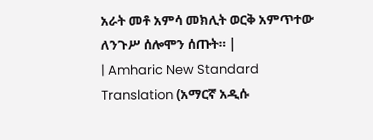አራት መቶ አምሳ መክሊት ወርቅ አምጥተው ለንጉሥ ሰሎሞን ሰጡት። |
| Amharic New Standard Translation (አማርኛ አዲሱ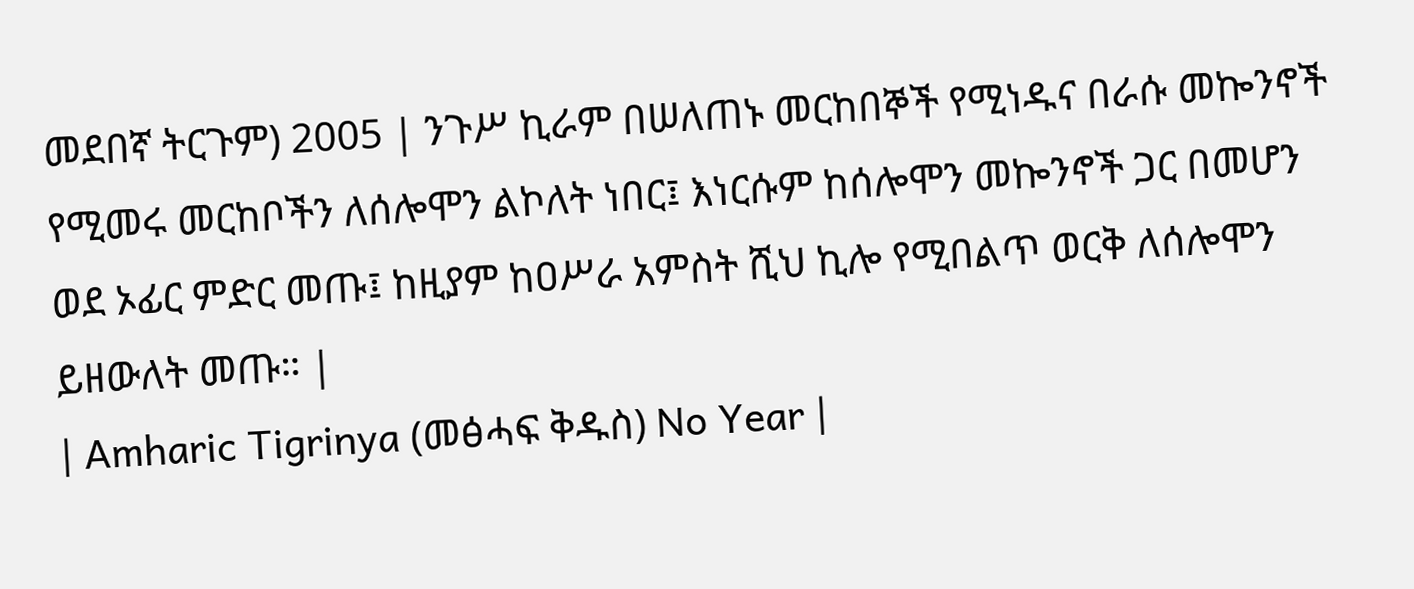መደበኛ ትርጉም) 2005 | ንጉሥ ኪራም በሠለጠኑ መርከበኞች የሚነዱና በራሱ መኰንኖች የሚመሩ መርከቦችን ለሰሎሞን ልኮለት ነበር፤ እነርሱም ከሰሎሞን መኰንኖች ጋር በመሆን ወደ ኦፊር ምድር መጡ፤ ከዚያም ከዐሥራ አምስት ሺህ ኪሎ የሚበልጥ ወርቅ ለሰሎሞን ይዘውለት መጡ። |
| Amharic Tigrinya (መፅሓፍ ቅዱስ) No Year |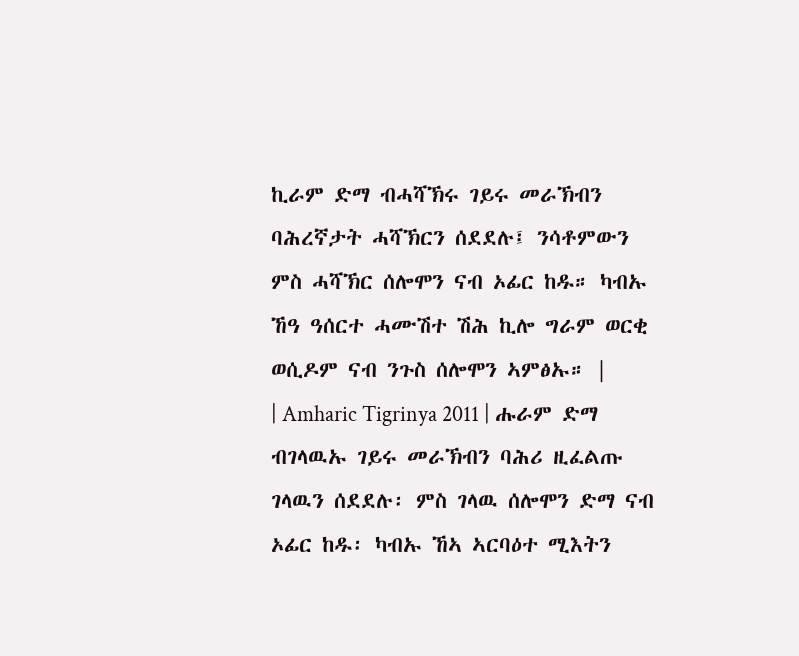ኪራም ድማ ብሓሻኽሩ ገይሩ መራኽብን ባሕረኛታት ሓሻኽርን ሰደደሉ፤ ንሳቶምውን ምስ ሓሻኽር ሰሎሞን ናብ ኦፊር ከዱ። ካብኡ ኸዓ ዓሰርተ ሓሙሽተ ሽሕ ኪሎ ግራም ወርቂ ወሲዶም ናብ ንጉስ ሰሎሞን ኣምፅኡ። |
| Amharic Tigrinya 2011 | ሑራም ድማ ብገላዉኡ ገይሩ መራኽብን ባሕሪ ዚፈልጡ ገላዉን ሰደደሉ፡ ምስ ገላዉ ሰሎሞን ድማ ናብ ኦፊር ከዱ፡ ካብኡ ኸኣ ኣርባዕተ ሚእትን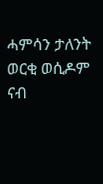ሓምሳን ታለንት ወርቂ ወሲዶም ናብ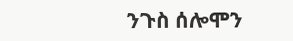ንጉስ ሰሎሞን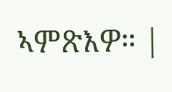ኣምጽእዎ። |